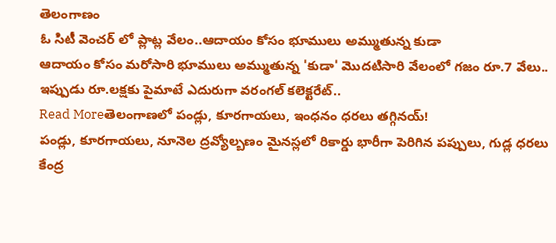తెలంగాణం
ఓ సిటీ వెంచర్ లో ప్లాట్ల వేలం..ఆదాయం కోసం భూములు అమ్ముతున్న కుడా
ఆదాయం కోసం మరోసారి భూములు అమ్ముతున్న 'కుడా' మొదటిసారి వేలంలో గజం రూ.7 వేలు.. ఇప్పుడు రూ.లక్షకు పైమాటే ఎదురుగా వరంగల్ కలెక్టరేట్..
Read Moreతెలంగాణలో పండ్లు, కూరగాయలు, ఇంధనం ధరలు తగ్గినయ్!
పండ్లు, కూరగాయలు, నూనెల ద్రవ్యోల్బణం మైనస్లలో రికార్డు భారీగా పెరిగిన పప్పులు, గుడ్ల ధరలు కేంద్ర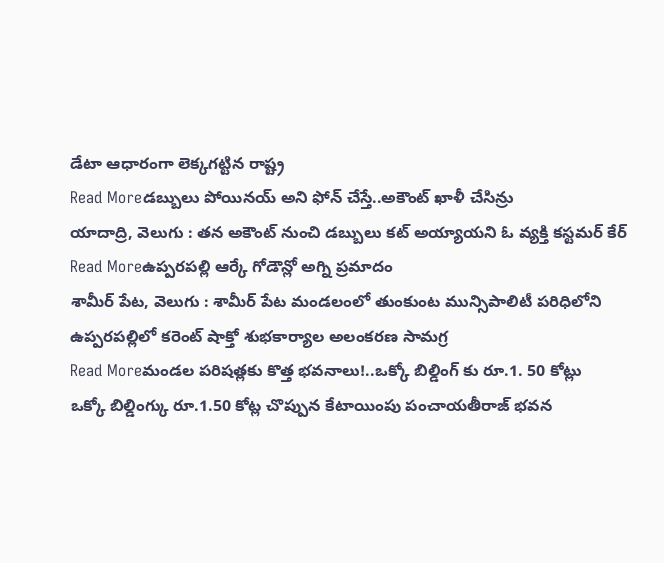డేటా ఆధారంగా లెక్కగట్టిన రాష్ట్ర
Read Moreడబ్బులు పోయినయ్ అని ఫోన్ చేస్తే..అకౌంట్ ఖాళీ చేసిన్రు
యాదాద్రి, వెలుగు : తన అకౌంట్ నుంచి డబ్బులు కట్ అయ్యాయని ఓ వ్యక్తి కస్టమర్ కేర్
Read Moreఉప్పరపల్లి ఆర్కే గోడౌన్లో అగ్ని ప్రమాదం
శామీర్ పేట, వెలుగు : శామీర్ పేట మండలంలో తుంకుంట మున్సిపాలిటీ పరిధిలోని ఉప్పరపల్లిలో కరెంట్ షాక్తో శుభకార్యాల అలంకరణ సామగ్ర
Read Moreమండల పరిషత్లకు కొత్త భవనాలు!..ఒక్కో బిల్డింగ్ కు రూ.1. 50 కోట్లు
ఒక్కో బిల్డింగ్కు రూ.1.50 కోట్ల చొప్పున కేటాయింపు పంచాయతీరాజ్ భవన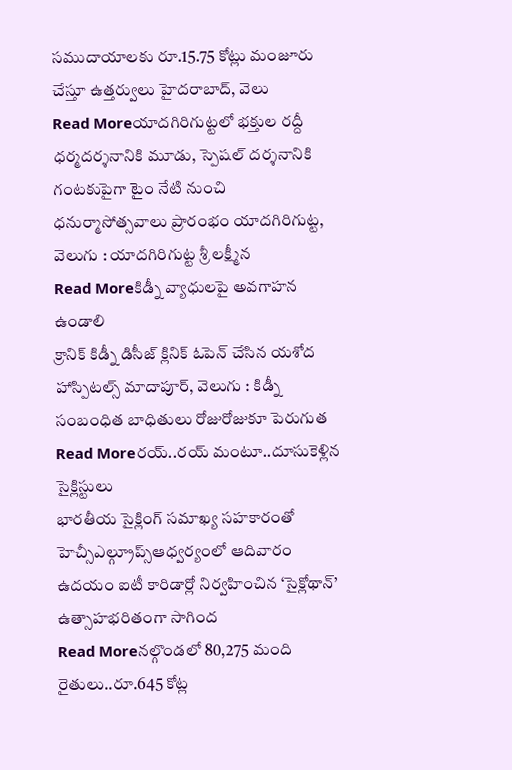సముదాయాలకు రూ.15.75 కోట్లు మంజూరు చేస్తూ ఉత్తర్వులు హైదరాబాద్, వెలు
Read Moreయాదగిరిగుట్టలో భక్తుల రద్దీ
ధర్మదర్శనానికి మూడు, స్పెషల్ దర్శనానికి గంటకుపైగా టైం నేటి నుంచి ధనుర్మాసోత్సవాలు ప్రారంభం యాదగిరిగుట్ట, వెలుగు : యాదగిరిగుట్ట శ్రీ లక్ష్మీన
Read Moreకిడ్నీ వ్యాధులపై అవగాహన ఉండాలి
క్రానిక్ కిడ్నీ డిసీజ్ క్లినిక్ ఓపెన్ చేసిన యశోద హాస్పిటల్స్ మాదాపూర్, వెలుగు : కిడ్నీ సంబంధిత బాధితులు రోజురోజుకూ పెరుగుత
Read Moreరయ్..రయ్ మంటూ..దూసుకెళ్లిన సైక్లిస్టులు
భారతీయ సైక్లింగ్ సమాఖ్య సహకారంతో హెచ్సీఎల్గ్రూప్స్ఆధ్వర్యంలో ఆదివారం ఉదయం ఐటీ కారిడార్లో నిర్వహించిన ‘సైక్లోథాన్’ ఉత్సాహభరితంగా సాగింద
Read Moreనల్గొండలో 80,275 మంది రైతులు..రూ.645 కోట్ల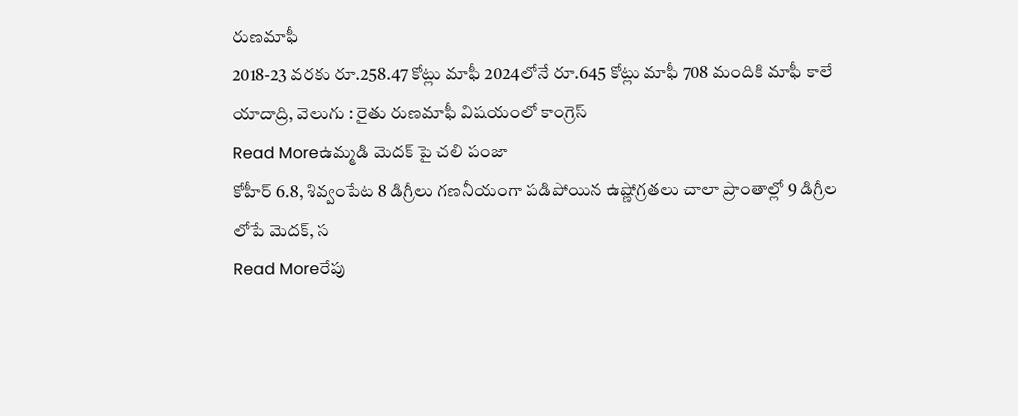రుణమాఫీ
2018-23 వరకు రూ.258.47 కోట్లు మాఫీ 2024లోనే రూ.645 కోట్లు మాఫీ 708 మందికి మాఫీ కాలే యాదాద్రి, వెలుగు : రైతు రుణమాఫీ విషయంలో కాంగ్రెస్
Read Moreఉమ్మడి మెదక్ పై చలి పంజా
కోహీర్ 6.8, శివ్వంపేట 8 డిగ్రీలు గణనీయంగా పడిపోయిన ఉష్ణోగ్రతలు చాలా ప్రాంతాల్లో 9 డిగ్రీల లోపే మెదక్, స
Read Moreరేపు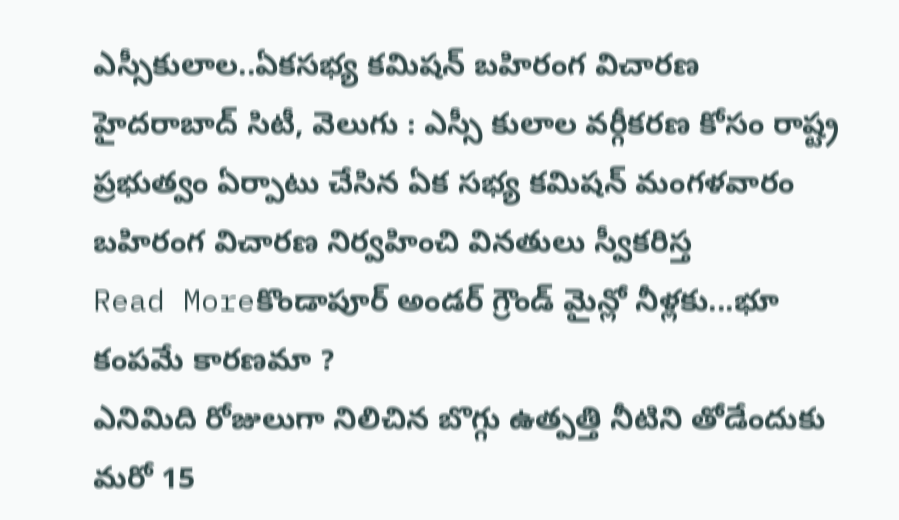ఎస్సీకులాల..ఏకసభ్య కమిషన్ బహిరంగ విచారణ
హైదరాబాద్ సిటీ, వెలుగు : ఎస్సీ కులాల వర్గీకరణ కోసం రాష్ట్ర ప్రభుత్వం ఏర్పాటు చేసిన ఏక సభ్య కమిషన్ మంగళవారం బహిరంగ విచారణ నిర్వహించి వినతులు స్వీకరిస్త
Read Moreకొండాపూర్ అండర్ గ్రౌండ్ మైన్లో నీళ్లకు...భూ కంపమే కారణమా ?
ఎనిమిది రోజులుగా నిలిచిన బొగ్గు ఉత్పత్తి నీటిని తోడేందుకు మరో 15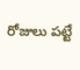రోజులు పట్టే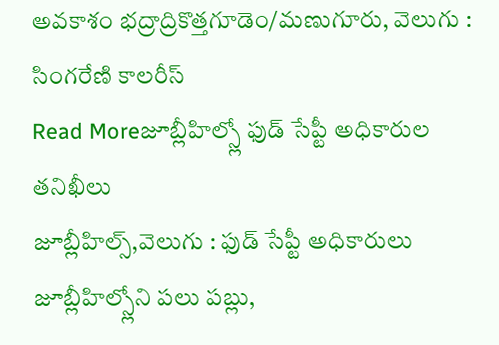అవకాశం భద్రాద్రికొత్తగూడెం/మణుగూరు, వెలుగు : సింగరేణి కాలరీస్
Read Moreజూబ్లీహిల్స్లో ఫుడ్ సేప్టీ అధికారుల తనిఖీలు
జూబ్లీహిల్స్,వెలుగు : ఫుడ్ సేప్టీ అధికారులు జూబ్లీహిల్స్లోని పలు పబ్లు,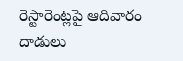రెస్టారెంట్లపై ఆదివారం దాడులు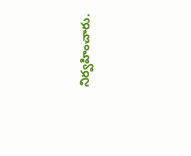నిర్వహించారు.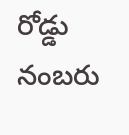రోడ్డు నంబరు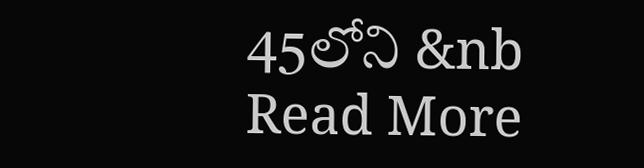45లోని &nb
Read More